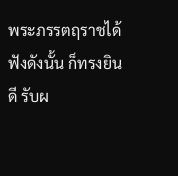พระภรรตฤราชได้ฟังดังนั้น ก็ทรงยินดี รับผ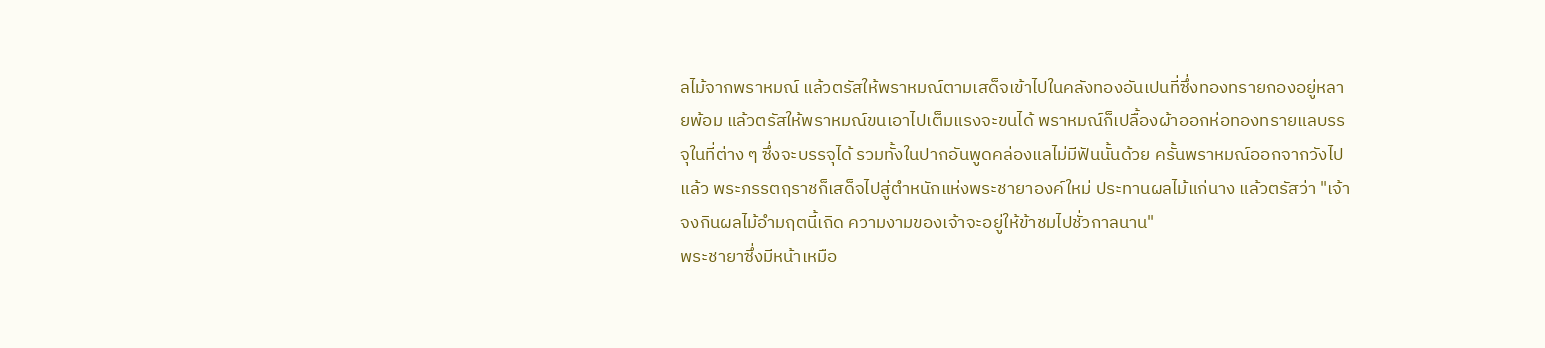ลไม้จากพราหมณ์ แล้วตรัสให้พราหมณ์ตามเสด็จเข้าไปในคลังทองอันเปนที่ซึ่งทองทรายกองอยู่หลายพ้อม แล้วตรัสให้พราหมณ์ขนเอาไปเต็มแรงจะขนได้ พราหมณ์ก็เปลื้องผ้าออกห่อทองทรายแลบรรจุในที่ต่าง ๆ ซึ่งจะบรรจุได้ รวมทั้งในปากอันพูดคล่องแลไม่มีฟันนั้นด้วย ครั้นพราหมณ์ออกจากวังไปแล้ว พระภรรตฤราชก็เสด็จไปสู่ตำหนักแห่งพระชายาองค์ใหม่ ประทานผลไม้แก่นาง แล้วตรัสว่า "เจ้าจงกินผลไม้อำมฤตนี้เถิด ความงามของเจ้าจะอยู่ให้ข้าชมไปชั่วกาลนาน"
พระชายาซึ่งมีหน้าเหมือ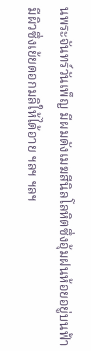นพระจันทร์วันเพ็ญ มีผมดังเมฆสีนิลโลหิตซึ่งอุ้มฝนห้อยอยู่บนฟ้า มีผิวซึ่งเย้ยดอกมลิให้ได้อาย ฯลฯ ฯลฯ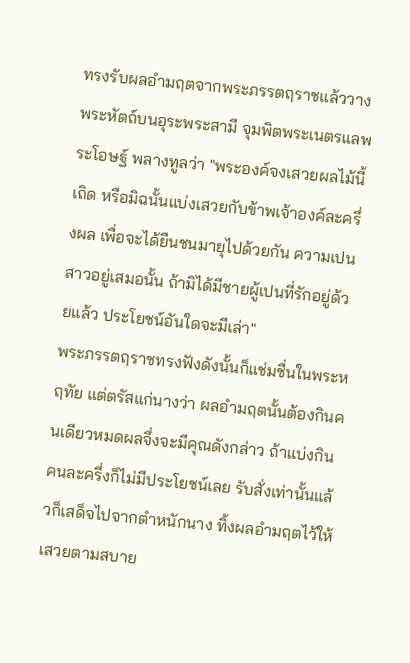ทรงรับผลอำมฤตจากพระภรรตฤราชแล้ววางพระหัตถ์บนอุระพระสามี จุมพิตพระเนตรแลพระโอษฐ์ พลางทูลว่า "พระองค์จงเสวยผลไม้นี้เถิด หรือมิฉนั้นแบ่งเสวยกับข้าพเจ้าองค์ละครึ่งผล เพื่อจะได้ยืนชนมายุไปด้วยกัน ความเปนสาวอยู่เสมอนั้น ถ้ามิได้มีชายผู้เปนที่รักอยู่ด้วยแล้ว ประโยชน์อันใดจะมีเล่า"
พระภรรตฤราชทรงฟังดังนั้นก็แช่มชื่นในพระหฤทัย แต่ตรัสแก่นางว่า ผลอำมฤตนั้นต้องกินคนเดียวหมดผลจึ่งจะมีคุณดังกล่าว ถ้าแบ่งกินคนละครึ่งก็ไม่มีประโยชน์เลย รับสั่งเท่านั้นแล้วก็เสด็จไปจากตำหนักนาง ทิ้งผลอำมฤตไว้ให้เสวยตามสบาย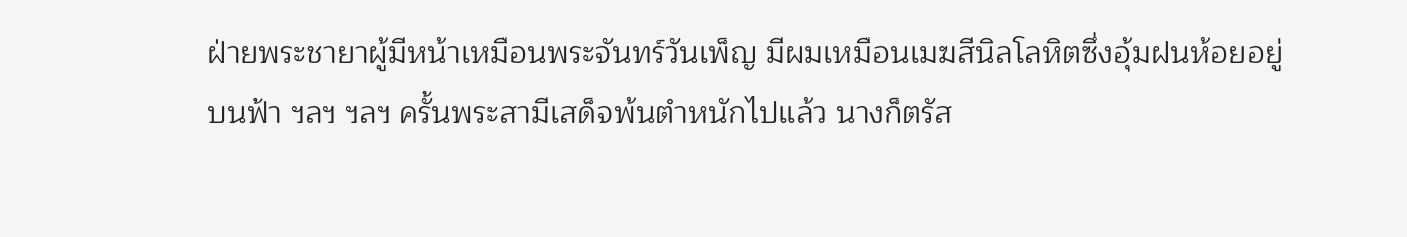ฝ่ายพระชายาผู้มีหน้าเหมือนพระจันทร์วันเพ็ญ มีผมเหมือนเมฆสีนิลโลหิตซึ่งอุ้มฝนห้อยอยู่บนฟ้า ฯลฯ ฯลฯ ครั้นพระสามีเสด็จพ้นตำหนักไปแล้ว นางก็ตรัส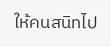ให้คนสนิทไป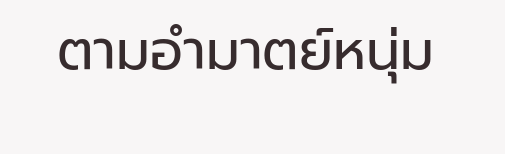ตามอำมาตย์หนุ่ม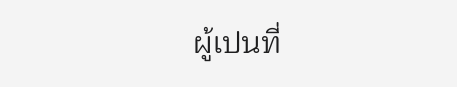ผู้เปนที่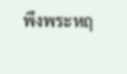พึงพระหฤ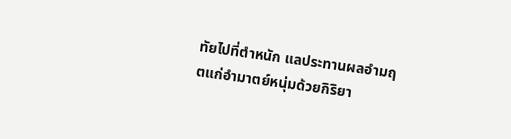ทัยไปที่ตำหนัก แลประทานผลอำมฤตแก่อำมาตย์หนุ่มด้วยกิริยา